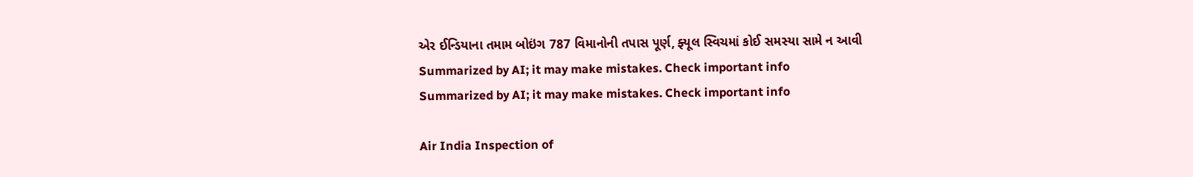એર ઈન્ડિયાના તમામ બોઇંગ 787 વિમાનોની તપાસ પૂર્ણ, ફ્યૂલ સ્વિચમાં કોઈ સમસ્યા સામે ન આવી
Summarized by AI; it may make mistakes. Check important info
Summarized by AI; it may make mistakes. Check important info

Air India Inspection of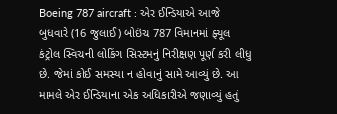Boeing 787 aircraft : એર ઈન્ડિયાએ આજે બુધવારે (16 જુલાઈ) બોઇંચ 787 વિમાનમાં ફ્યૂલ કંટ્રોલ સ્વિચની લોકિંગ સિસ્ટમનું નિરીક્ષણ પૂર્ણ કરી લીધુ છે. જેમાં કોઈ સમસ્યા ન હોવાનું સામે આવ્યું છે. આ મામલે એર ઈન્ડિયાના એક અધિકારીએ જણાવ્યું હતું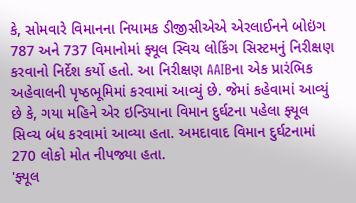કે, સોમવારે વિમાનના નિયામક ડીજીસીએએ એરલાઈનને બોઇંગ 787 અને 737 વિમાનોમાં ફ્યૂલ સ્વિચ લોકિંગ સિસ્ટમનું નિરીક્ષણ કરવાનો નિર્દેશ કર્યો હતો. આ નિરીક્ષણ AAIBના એક પ્રારંભિક અહેવાલની પૃષ્ઠભૂમિમાં કરવામાં આવ્યું છે. જેમાં કહેવામાં આવ્યું છે કે, ગયા મહિને એર ઇન્ડિયાના વિમાન દુર્ઘટના પહેલા ફ્યૂલ સિવ્ચ બંધ કરવામાં આવ્યા હતા. અમદાવાદ વિમાન દુર્ઘટનામાં 270 લોકો મોત નીપજ્યા હતા.
'ફ્યૂલ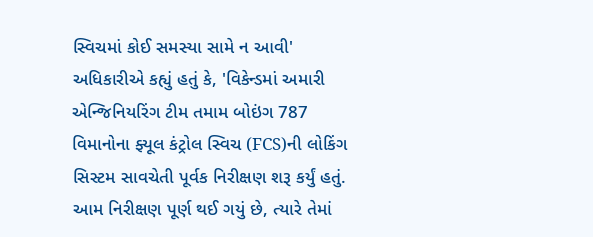સ્વિચમાં કોઈ સમસ્યા સામે ન આવી'
અધિકારીએ કહ્યું હતું કે, 'વિકેન્ડમાં અમારી એન્જિનિયરિંગ ટીમ તમામ બોઇંગ 787 વિમાનોના ફ્યૂલ કંટ્રોલ સ્વિચ (FCS)ની લોકિંગ સિસ્ટમ સાવચેતી પૂર્વક નિરીક્ષણ શરૂ કર્યું હતું. આમ નિરીક્ષણ પૂર્ણ થઈ ગયું છે, ત્યારે તેમાં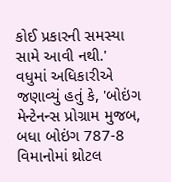કોઈ પ્રકારની સમસ્યા સામે આવી નથી.'
વધુમાં અધિકારીએ જણાવ્યું હતું કે, 'બોઇંગ મેન્ટેનન્સ પ્રોગ્રામ મુજબ, બધા બોઇંગ 787-8 વિમાનોમાં થ્રોટલ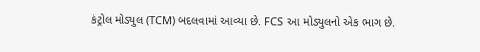કંટ્રોલ મોડ્યુલ (TCM) બદલવામાં આવ્યા છે. FCS આ મોડ્યુલનો એક ભાગ છે.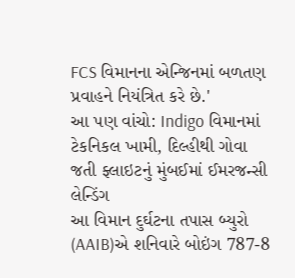FCS વિમાનના એન્જિનમાં બળતણ પ્રવાહને નિયંત્રિત કરે છે.'
આ પણ વાંચો: Indigo વિમાનમાં ટેકનિકલ ખામી, દિલ્હીથી ગોવા જતી ફ્લાઇટનું મુંબઈમાં ઈમરજન્સી લેન્ડિંગ
આ વિમાન દુર્ઘટના તપાસ બ્યુરો (AAIB)એ શનિવારે બોઇંગ 787-8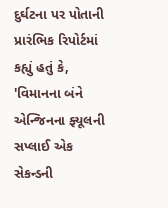દુર્ઘટના પર પોતાની પ્રારંભિક રિપોર્ટમાં કહ્યું હતું કે, 'વિમાનના બંને એન્જિનના ફ્યૂલની સપ્લાઈ એક સેકન્ડની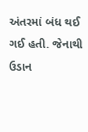અંતરમાં બંધ થઈ ગઈ હતી. જેનાથી ઉડાન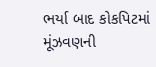ભર્યા બાદ કોકપિટમાં મૂંઝવણની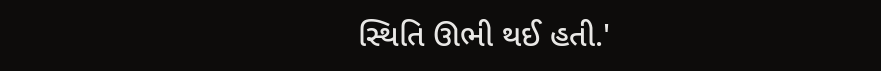સ્થિતિ ઊભી થઈ હતી.'